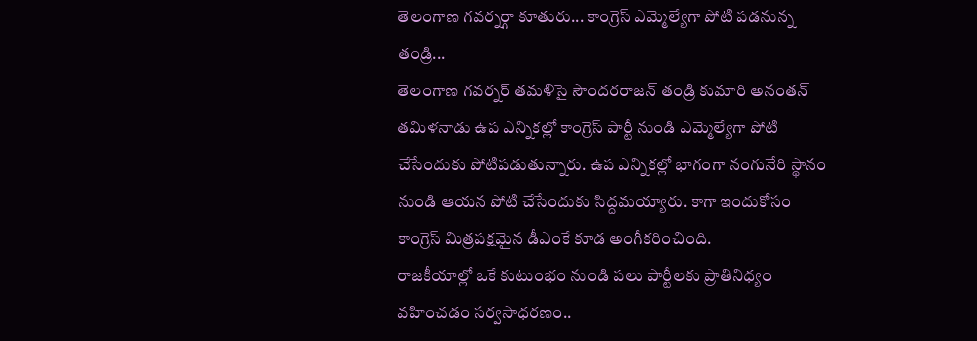తెలంగాణ గవర్నర్గా కూతురు... కాంగ్రెస్ ఎమ్మెల్యేగా పోటి పడనున్న తండ్రి...
తెలంగాణ గవర్నర్ తమళిసై సౌందరరాజన్ తండ్రి కుమారి అనంతన్ తమిళనాడు ఉప ఎన్నికల్లో కాంగ్రెస్ పార్టీ నుండి ఎమ్మెల్యేగా పోటి చేసేందుకు పోటిపడుతున్నారు. ఉప ఎన్నికల్లో భాగంగా నంగునేరి స్థానం నుండి ఆయన పోటి చేసేందుకు సిద్దమయ్యారు. కాగా ఇందుకోసం కాంగ్రెస్ మిత్రపక్షమైన డీఎంకే కూడ అంగీకరించింది.
రాజకీయాల్లో ఒకే కుటుంభం నుండి పలు పార్టీలకు ప్రాతినిధ్యం వహించడం సర్వసాధరణం..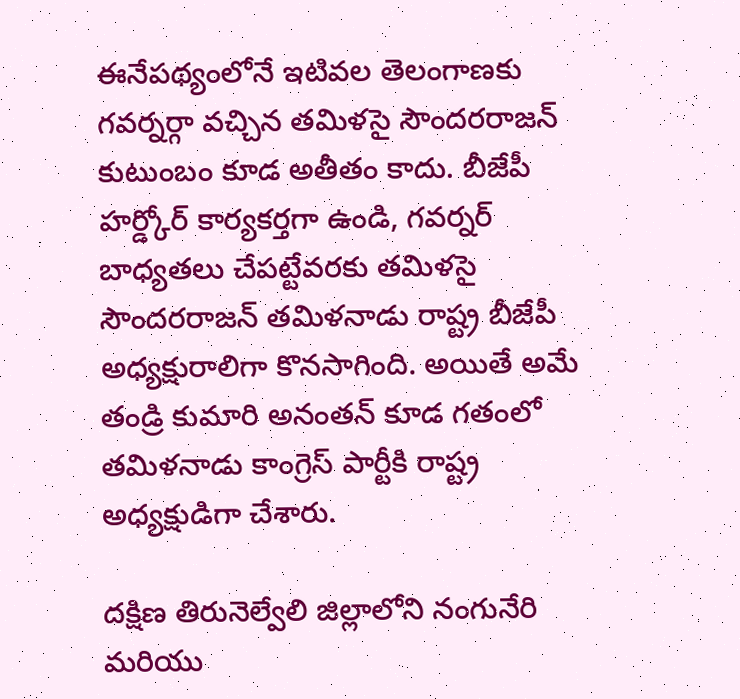ఈనేపథ్యంలోనే ఇటివల తెలంగాణకు గవర్నర్గా వచ్చిన తమిళసై సౌందరరాజన్ కుటుంబం కూడ అతీతం కాదు. బీజేపీ హర్డ్కోర్ కార్యకర్తగా ఉండి, గవర్నర్ బాధ్యతలు చేపట్టేవరకు తమిళసై సౌందరరాజన్ తమిళనాడు రాష్ట్ర బీజేపీ అధ్యక్షురాలిగా కొనసాగింది. అయితే అమే తండ్రి కుమారి అనంతన్ కూడ గతంలో తమిళనాడు కాంగ్రెస్ పార్టీకి రాష్ట్ర అధ్యక్షుడిగా చేశారు.

దక్షిణ తిరునెల్వేలి జిల్లాలోని నంగునేరి మరియు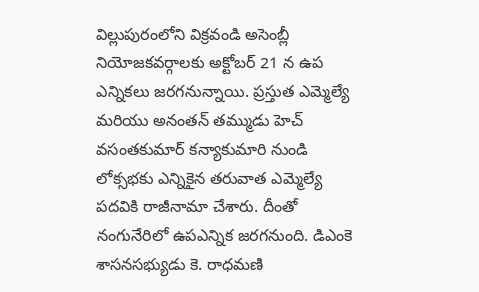విల్లుపురంలోని విక్రవండి అసెంబ్లీ నియోజకవర్గాలకు అక్టోబర్ 21 న ఉప ఎన్నికలు జరగనున్నాయి. ప్రస్తుత ఎమ్మెల్యే మరియు అనంతన్ తమ్ముడు హెచ్ వసంతకుమార్ కన్యాకుమారి నుండి లోక్సభకు ఎన్నికైన తరువాత ఎమ్మెల్యే పదవికి రాజీనామా చేశారు. దీంతో నంగునేరిలో ఉపఎన్నిక జరగనుంది. డిఎంకె శాసనసభ్యుడు కె. రాధమణి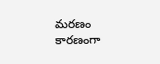మరణం కారణంగా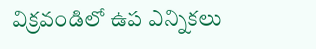విక్రవండిలో ఉప ఎన్నికలు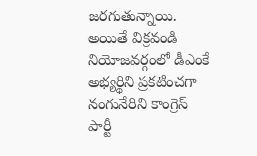జరగుతున్నాయి. అయితే విక్రవండి నియోజవర్గంలో డీఎంకే అభ్యర్థిని ప్రకటించగా నంగునేరిని కాంగ్రెస్ పార్టీ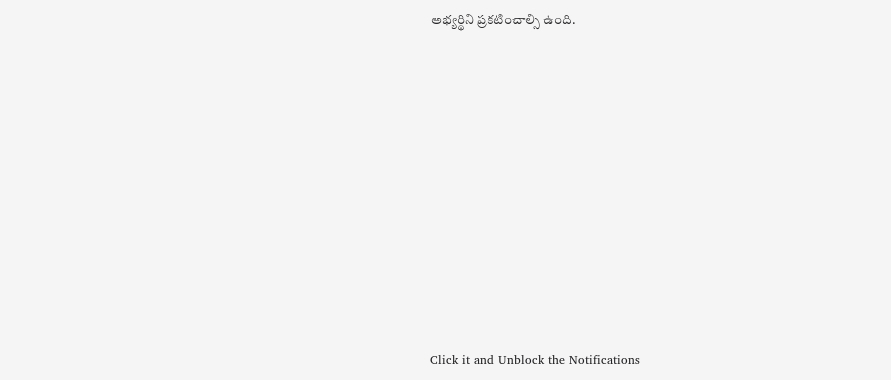అభ్యర్థిని ప్రకటించాల్సి ఉంది.












Click it and Unblock the Notifications